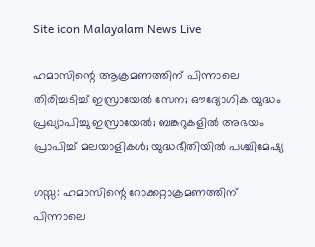Site icon Malayalam News Live

ഹമാസിന്റെ ആക്രമണത്തിന് പിന്നാലെ തിരിച്ചടിച്ച്‌ ഇസ്രായേല്‍ സേന; ഔദ്യോഗിക യുദ്ധം പ്രഖ്യാപിച്ചു ഇസ്രായേല്‍; ബങ്കറുകളിൽ അഭയം പ്രാപിച്ച് മലയാളികൾ; യുദ്ധഭീതിയില്‍ പശ്ചിമേഷ്യ

ഗസ്സ: ഹമാസിന്റെ റോക്കറ്റാക്രമണത്തിന് പിന്നാലെ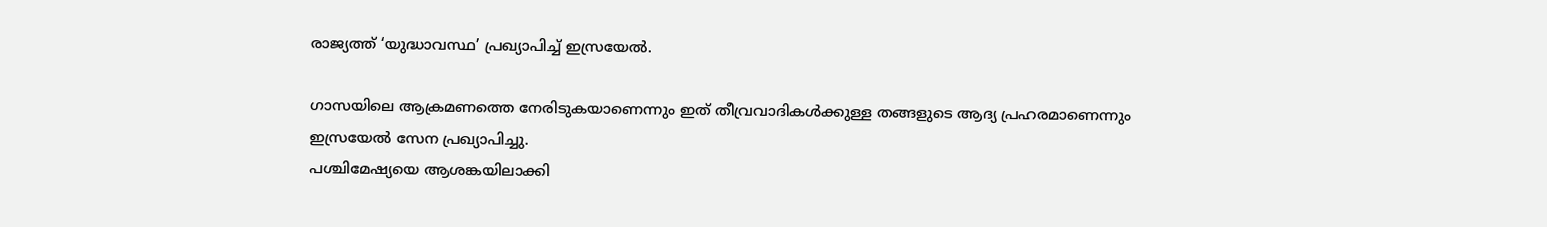രാജ്യത്ത് ‘യുദ്ധാവസ്ഥ’ പ്രഖ്യാപിച്ച്‌ ഇസ്രയേല്‍.

ഗാസയിലെ ആക്രമണത്തെ നേരിടുകയാണെന്നും ഇത് തീവ്രവാദികള്‍ക്കുള്ള തങ്ങളുടെ ആദ്യ പ്രഹരമാണെന്നും ഇസ്രയേല്‍ സേന പ്രഖ്യാപിച്ചു.
പശ്ചിമേഷ്യയെ ആശങ്കയിലാക്കി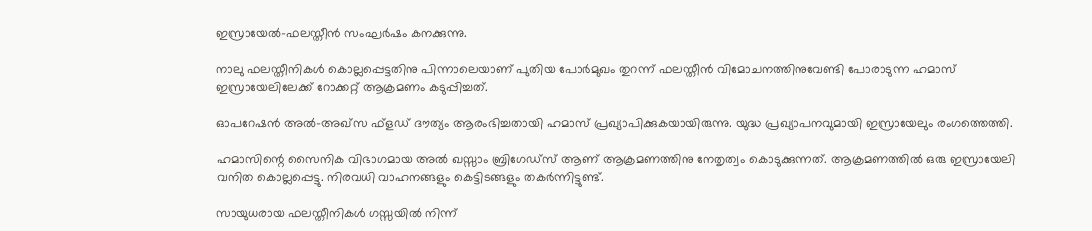ഇസ്രായേല്‍-ഫലസ്തീൻ സംഘര്‍ഷം കനക്കുന്നു.

നാലു ഫലസ്തീനികള്‍ കൊല്ലപ്പെട്ടതിനു പിന്നാലെയാണ് പുതിയ പോര്‍മുഖം തുറന്ന് ഫലസ്തീൻ വിമോചനത്തിനുവേണ്ടി പോരാടുന്ന ഹമാസ് ഇസ്രായേലിലേക്ക് റോക്കറ്റ് ആക്രമണം കടുപ്പിച്ചത്.

ഓപറേഷൻ അല്‍-അഖ്സ ഫ്ളഡ് ദൗത്യം ആരംഭിച്ചതായി ഹമാസ് പ്രഖ്യാപിക്കുകയായിരുന്നു. യുദ്ധ പ്രഖ്യാപനവുമായി ഇസ്രായേലും രംഗത്തെത്തി.

ഹമാസിന്റെ സൈനിക വിഭാഗമായ അല്‍ ഖസ്സാം ബ്രിഗേഡ്സ് ആണ് ആക്രമണത്തിനു നേതൃത്വം കൊടുക്കുന്നത്. ആക്രമണത്തില്‍ ഒരു ഇസ്രായേലി വനിത കൊല്ലപ്പെട്ടു. നിരവധി വാഹനങ്ങളും കെട്ടിടങ്ങളും തകര്‍ന്നിട്ടുണ്ട്.

സായുധരായ ഫലസ്തീനികള്‍ ഗസ്സയില്‍ നിന്ന്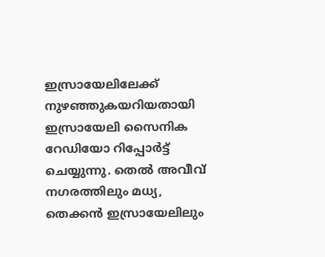ഇസ്രായേലിലേക്ക് നുഴഞ്ഞുകയറിയതായി ഇസ്രായേലി സൈനിക റേഡിയോ റിപ്പോര്‍ട്ട് ചെയ്യുന്നു. തെല്‍ അവീവ് നഗരത്തിലും മധ്യ, തെക്കൻ ഇസ്രായേലിലും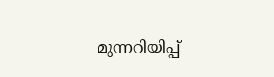മുന്നറിയിപ്പ്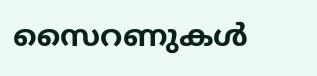സൈറണുകള്‍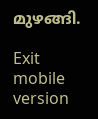മുഴങ്ങി.

Exit mobile version